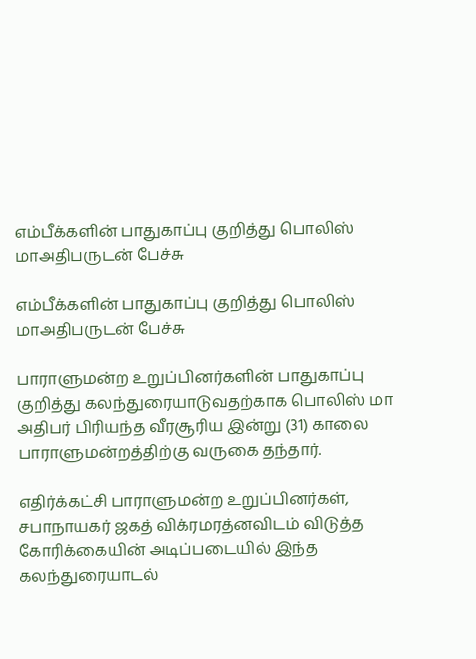எம்பீக்களின் பாதுகாப்பு குறித்து பொலிஸ் மாஅதிபருடன் பேச்சு

எம்பீக்களின் பாதுகாப்பு குறித்து பொலிஸ் மாஅதிபருடன் பேச்சு

பாராளுமன்ற உறுப்பினர்களின் பாதுகாப்பு குறித்து கலந்துரையாடுவதற்காக பொலிஸ் மா அதிபர் பிரியந்த வீரசூரிய இன்று (31) காலை பாராளுமன்றத்திற்கு வருகை தந்தார்.

எதிர்க்கட்சி பாராளுமன்ற உறுப்பினர்கள், சபாநாயகர் ஜகத் விக்ரமரத்னவிடம் விடுத்த கோரிக்கையின் அடிப்படையில் இந்த கலந்துரையாடல்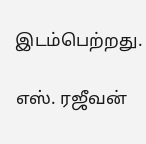இடம்பெற்றது.

எஸ். ரஜீவன்